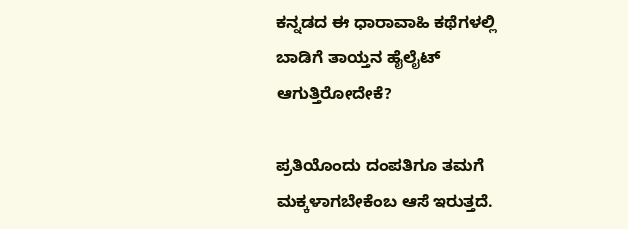ಕನ್ನಡದ ಈ ಧಾರಾವಾಹಿ ಕಥೆಗಳಲ್ಲಿ ಬಾಡಿಗೆ ತಾಯ್ತನ ಹೈಲೈಟ್ ಆಗುತ್ತಿರೋದೇಕೆ?

ಪ್ರತಿಯೊಂದು ದಂಪತಿಗೂ ತಮಗೆ ಮಕ್ಕಳಾಗಬೇಕೆಂಬ ಆಸೆ ಇರುತ್ತದೆ.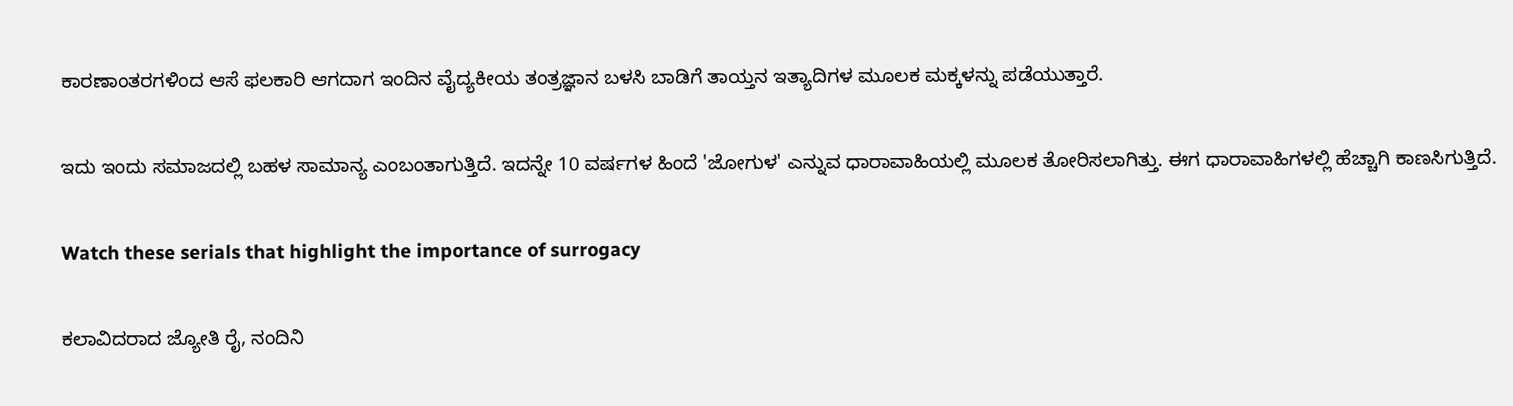ಕಾರಣಾಂತರಗಳಿಂದ ಆಸೆ ಫಲಕಾರಿ ಆಗದಾಗ ಇಂದಿನ ವೈದ್ಯಕೀಯ ತಂತ್ರಜ್ಞಾನ ಬಳಸಿ ಬಾಡಿಗೆ ತಾಯ್ತನ ಇತ್ಯಾದಿಗಳ ಮೂಲಕ ಮಕ್ಕಳನ್ನು ಪಡೆಯುತ್ತಾರೆ.

ಇದು ಇಂದು ಸಮಾಜದಲ್ಲಿ ಬಹಳ ಸಾಮಾನ್ಯ ಎಂಬಂತಾಗುತ್ತಿದೆ. ಇದನ್ನೇ 10 ವರ್ಷಗಳ ಹಿಂದೆ 'ಜೋಗುಳ' ಎನ್ನುವ ಧಾರಾವಾಹಿಯಲ್ಲಿ ಮೂಲಕ ತೋರಿಸಲಾಗಿತ್ತು. ಈಗ ಧಾರಾವಾಹಿಗಳಲ್ಲಿ ಹೆಚ್ಚಾಗಿ ಕಾಣಸಿಗುತ್ತಿದೆ.

Watch these serials that highlight the importance of surrogacy

ಕಲಾವಿದರಾದ ಜ್ಯೋತಿ ರೈ, ನಂದಿನಿ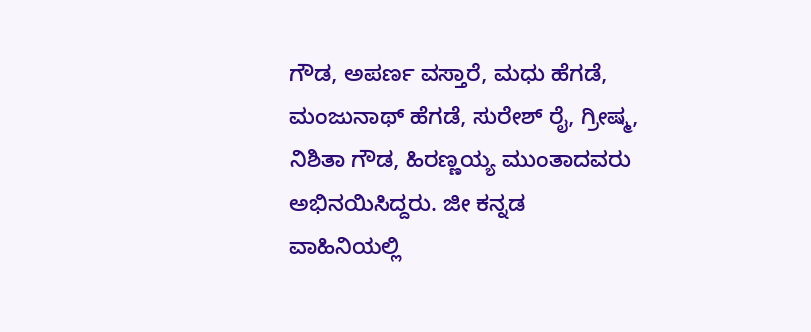ಗೌಡ, ಅಪರ್ಣ ವಸ್ತಾರೆ, ಮಧು ಹೆಗಡೆ, ಮಂಜುನಾಥ್ ಹೆಗಡೆ, ಸುರೇಶ್ ರೈ, ಗ್ರೀಷ್ಮ, ನಿಶಿತಾ ಗೌಡ, ಹಿರಣ್ಣಯ್ಯ ಮುಂತಾದವರು ಅಭಿನಯಿಸಿದ್ದರು. ಜೀ ಕನ್ನಡ ವಾಹಿನಿಯಲ್ಲಿ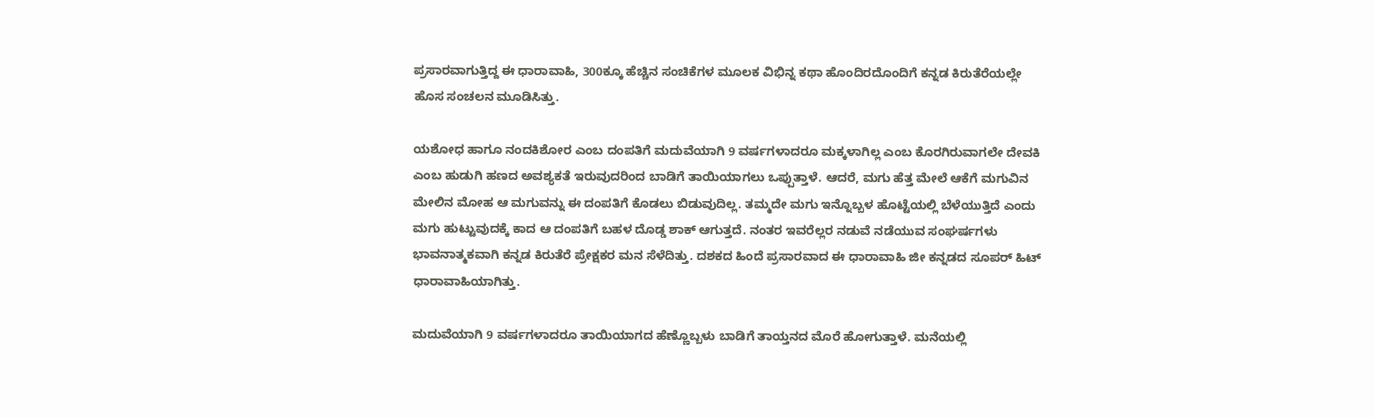ಪ್ರಸಾರವಾಗುತ್ತಿದ್ದ ಈ ಧಾರಾವಾಹಿ, 300ಕ್ಕೂ ಹೆಚ್ಚಿನ ಸಂಚಿಕೆಗಳ ಮೂಲಕ ವಿಭಿನ್ನ ಕಥಾ ಹೊಂದಿರದೊಂದಿಗೆ ಕನ್ನಡ ಕಿರುತೆರೆಯಲ್ಲೇ ಹೊಸ ಸಂಚಲನ ಮೂಡಿಸಿತ್ತು.

ಯಶೋಧ ಹಾಗೂ ನಂದಕಿಶೋರ ಎಂಬ ದಂಪತಿಗೆ ಮದುವೆಯಾಗಿ 9 ವರ್ಷಗಳಾದರೂ ಮಕ್ಕಳಾಗಿಲ್ಲ ಎಂಬ ಕೊರಗಿರುವಾಗಲೇ ದೇವಕಿ ಎಂಬ ಹುಡುಗಿ ಹಣದ ಅವಶ್ಯಕತೆ ಇರುವುದರಿಂದ ಬಾಡಿಗೆ ತಾಯಿಯಾಗಲು ಒಪ್ಪುತ್ತಾಳೆ. ಆದರೆ, ಮಗು ಹೆತ್ತ ಮೇಲೆ ಆಕೆಗೆ ಮಗುವಿನ ಮೇಲಿನ ಮೋಹ ಆ ಮಗುವನ್ನು ಈ ದಂಪತಿಗೆ ಕೊಡಲು ಬಿಡುವುದಿಲ್ಲ. ತಮ್ಮದೇ ಮಗು ಇನ್ನೊಬ್ಬಳ ಹೊಟ್ಟೆಯಲ್ಲಿ ಬೆಳೆಯುತ್ತಿದೆ ಎಂದು ಮಗು ಹುಟ್ಟುವುದಕ್ಕೆ ಕಾದ ಆ ದಂಪತಿಗೆ ಬಹಳ ದೊಡ್ಡ ಶಾಕ್ ಆಗುತ್ತದೆ. ನಂತರ ಇವರೆಲ್ಲರ ನಡುವೆ ನಡೆಯುವ ಸಂಘರ್ಷಗಳು ಭಾವನಾತ್ಮಕವಾಗಿ ಕನ್ನಡ ಕಿರುತೆರೆ ಪ್ರೇಕ್ಷಕರ ಮನ ಸೆಳೆದಿತ್ತು. ದಶಕದ ಹಿಂದೆ ಪ್ರಸಾರವಾದ ಈ ಧಾರಾವಾಹಿ ಜೀ ಕನ್ನಡದ ಸೂಪರ್ ಹಿಟ್ ಧಾರಾವಾಹಿಯಾಗಿತ್ತು.

ಮದುವೆಯಾಗಿ 9 ವರ್ಷಗಳಾದರೂ ತಾಯಿಯಾಗದ ಹೆಣ್ಣೊಬ್ಬಳು ಬಾಡಿಗೆ ತಾಯ್ತನದ ಮೊರೆ ಹೋಗುತ್ತಾಳೆ. ಮನೆಯಲ್ಲಿ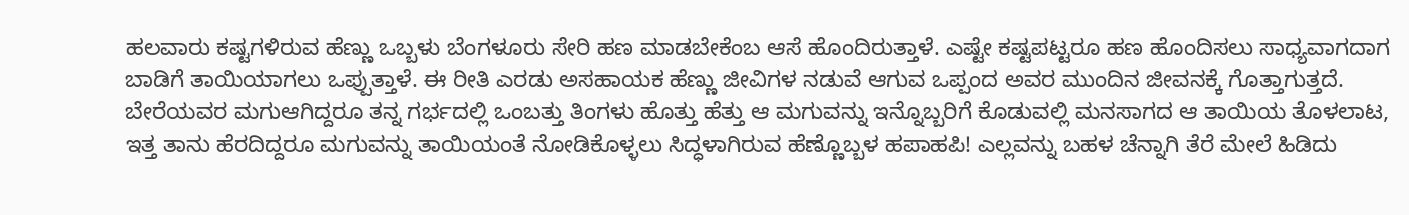ಹಲವಾರು ಕಷ್ಟಗಳಿರುವ ಹೆಣ್ಣು ಒಬ್ಬಳು ಬೆಂಗಳೂರು ಸೇರಿ ಹಣ ಮಾಡಬೇಕೆಂಬ ಆಸೆ ಹೊಂದಿರುತ್ತಾಳೆ. ಎಷ್ಟೇ ಕಷ್ಟಪಟ್ಟರೂ ಹಣ ಹೊಂದಿಸಲು ಸಾಧ್ಯವಾಗದಾಗ ಬಾಡಿಗೆ ತಾಯಿಯಾಗಲು ಒಪ್ಪುತ್ತಾಳೆ. ಈ ರೀತಿ ಎರಡು ಅಸಹಾಯಕ ಹೆಣ್ಣು ಜೀವಿಗಳ ನಡುವೆ ಆಗುವ ಒಪ್ಪಂದ ಅವರ ಮುಂದಿನ ಜೀವನಕ್ಕೆ ಗೊತ್ತಾಗುತ್ತದೆ. ಬೇರೆಯವರ ಮಗುಆಗಿದ್ದರೂ ತನ್ನ ಗರ್ಭದಲ್ಲಿ ಒಂಬತ್ತು ತಿಂಗಳು ಹೊತ್ತು ಹೆತ್ತು ಆ ಮಗುವನ್ನು ಇನ್ನೊಬ್ಬರಿಗೆ ಕೊಡುವಲ್ಲಿ ಮನಸಾಗದ ಆ ತಾಯಿಯ ತೊಳಲಾಟ, ಇತ್ತ ತಾನು ಹೆರದಿದ್ದರೂ ಮಗುವನ್ನು ತಾಯಿಯಂತೆ ನೋಡಿಕೊಳ್ಳಲು ಸಿದ್ಧಳಾಗಿರುವ ಹೆಣ್ಣೊಬ್ಬಳ ಹಪಾಹಪಿ! ಎಲ್ಲವನ್ನು ಬಹಳ ಚೆನ್ನಾಗಿ ತೆರೆ ಮೇಲೆ ಹಿಡಿದು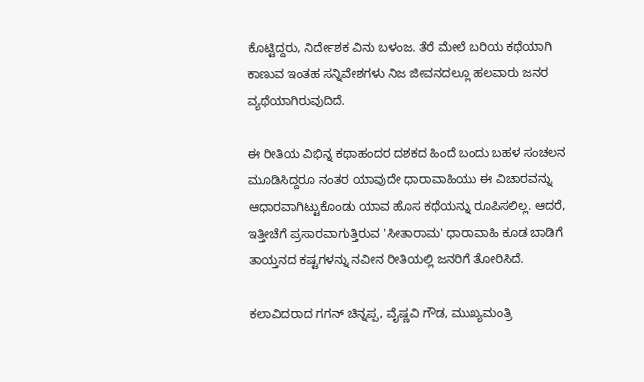ಕೊಟ್ಟಿದ್ದರು, ನಿರ್ದೇಶಕ ವಿನು ಬಳಂಜ. ತೆರೆ ಮೇಲೆ ಬರಿಯ ಕಥೆಯಾಗಿ ಕಾಣುವ ಇಂತಹ ಸನ್ನಿವೇಶಗಳು ನಿಜ ಜೀವನದಲ್ಲೂ ಹಲವಾರು ಜನರ ವ್ಯಥೆಯಾಗಿರುವುದಿದೆ.

ಈ ರೀತಿಯ ವಿಭಿನ್ನ ಕಥಾಹಂದರ ದಶಕದ ಹಿಂದೆ ಬಂದು ಬಹಳ ಸಂಚಲನ ಮೂಡಿಸಿದ್ದರೂ ನಂತರ ಯಾವುದೇ ಧಾರಾವಾಹಿಯು ಈ ವಿಚಾರವನ್ನು ಆಧಾರವಾಗಿಟ್ಟುಕೊಂಡು ಯಾವ ಹೊಸ ಕಥೆಯನ್ನು ರೂಪಿಸಲಿಲ್ಲ. ಆದರೆ, ಇತ್ತೀಚೆಗೆ ಪ್ರಸಾರವಾಗುತ್ತಿರುವ 'ಸೀತಾರಾಮ' ಧಾರಾವಾಹಿ ಕೂಡ ಬಾಡಿಗೆ ತಾಯ್ತನದ ಕಷ್ಟಗಳನ್ನು ನವೀನ ರೀತಿಯಲ್ಲಿ ಜನರಿಗೆ ತೋರಿಸಿದೆ.

ಕಲಾವಿದರಾದ ಗಗನ್ ಚಿನ್ನಪ್ಪ, ವೈಷ್ಣವಿ ಗೌಡ, ಮುಖ್ಯಮಂತ್ರಿ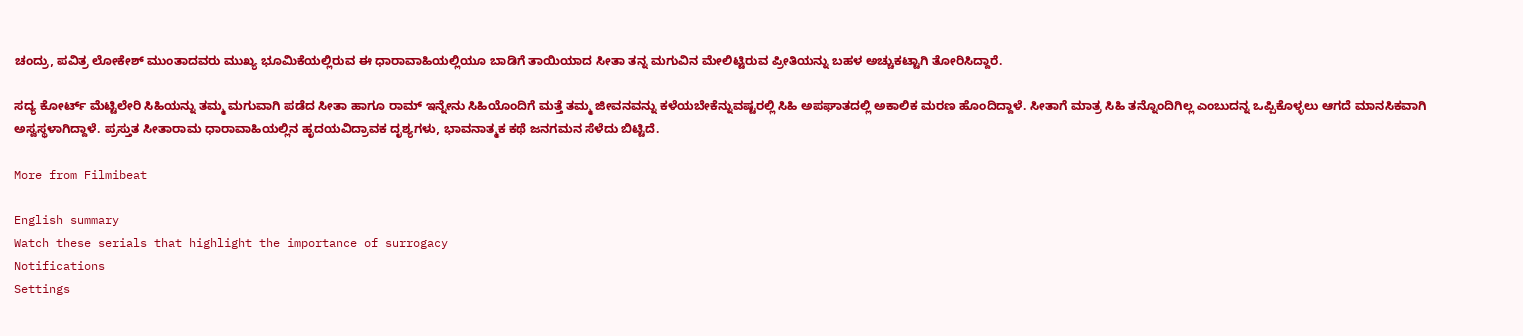ಚಂದ್ರು, ಪವಿತ್ರ ಲೋಕೇಶ್ ಮುಂತಾದವರು ಮುಖ್ಯ ಭೂಮಿಕೆಯಲ್ಲಿರುವ ಈ ಧಾರಾವಾಹಿಯಲ್ಲಿಯೂ ಬಾಡಿಗೆ ತಾಯಿಯಾದ ಸೀತಾ ತನ್ನ ಮಗುವಿನ ಮೇಲಿಟ್ಟಿರುವ ಪ್ರೀತಿಯನ್ನು ಬಹಳ ಅಚ್ಚುಕಟ್ಟಾಗಿ ತೋರಿಸಿದ್ದಾರೆ.

ಸದ್ಯ ಕೋರ್ಟ್ ಮೆಟ್ಟಿಲೇರಿ ಸಿಹಿಯನ್ನು ತಮ್ಮ ಮಗುವಾಗಿ ಪಡೆದ ಸೀತಾ ಹಾಗೂ ರಾಮ್ ಇನ್ನೇನು ಸಿಹಿಯೊಂದಿಗೆ ಮತ್ತೆ ತಮ್ಮ ಜೀವನವನ್ನು ಕಳೆಯಬೇಕೆನ್ನುವಷ್ಟರಲ್ಲಿ ಸಿಹಿ ಅಪಘಾತದಲ್ಲಿ ಅಕಾಲಿಕ ಮರಣ ಹೊಂದಿದ್ದಾಳೆ. ಸೀತಾಗೆ ಮಾತ್ರ ಸಿಹಿ ತನ್ನೊಂದಿಗಿಲ್ಲ ಎಂಬುದನ್ನ ಒಪ್ಪಿಕೊಳ್ಳಲು ಆಗದೆ ಮಾನಸಿಕವಾಗಿ ಅಸ್ವಸ್ಥಳಾಗಿದ್ದಾಳೆ. ಪ್ರಸ್ತುತ ಸೀತಾರಾಮ ಧಾರಾವಾಹಿಯಲ್ಲಿನ ಹೃದಯವಿದ್ರಾವಕ ದೃಶ್ಯಗಳು, ಭಾವನಾತ್ಮಕ ಕಥೆ ಜನಗಮನ ಸೆಳೆದು ಬಿಟ್ಟಿದೆ.

More from Filmibeat

English summary
Watch these serials that highlight the importance of surrogacy
Notifications
Settings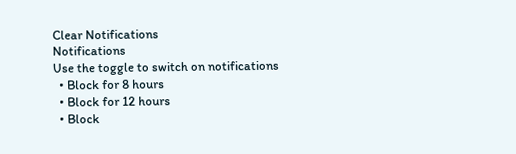Clear Notifications
Notifications
Use the toggle to switch on notifications
  • Block for 8 hours
  • Block for 12 hours
  • Block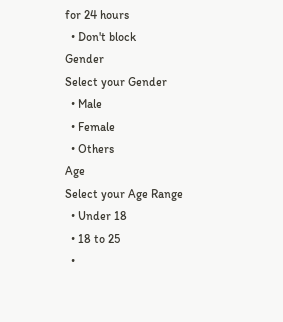for 24 hours
  • Don't block
Gender
Select your Gender
  • Male
  • Female
  • Others
Age
Select your Age Range
  • Under 18
  • 18 to 25
  •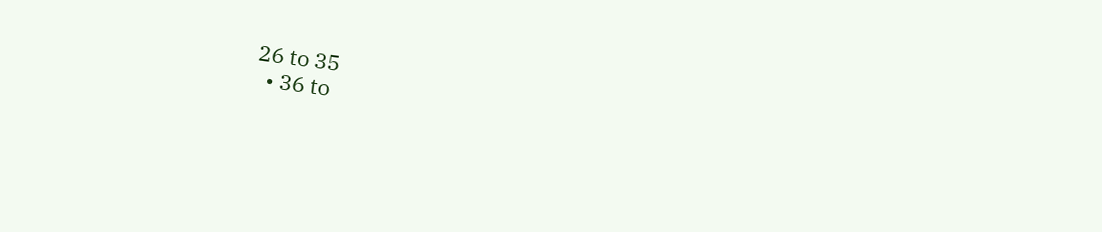26 to 35
  • 36 to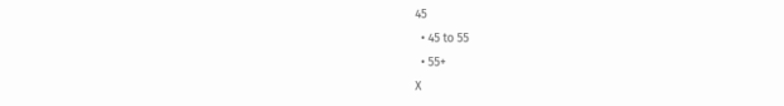45
  • 45 to 55
  • 55+
X